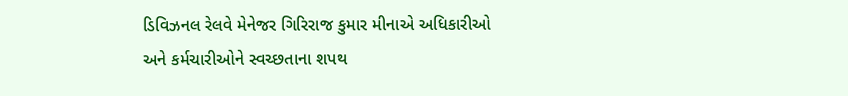ડિવિઝનલ રેલવે મેનેજર ગિરિરાજ કુમાર મીનાએ અધિકારીઓ અને કર્મચારીઓને સ્વચ્છતાના શપથ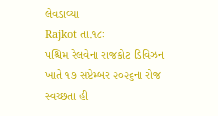લેવડાવ્યા
Rajkot તા.૧૮ઃ
પશ્ચિમ રેલવેના રાજકોટ ડિવિઝન ખાતે ૧૭ સપ્ટેમ્બર ૨૦૨૬ના રોજ સ્વચ્છતા હી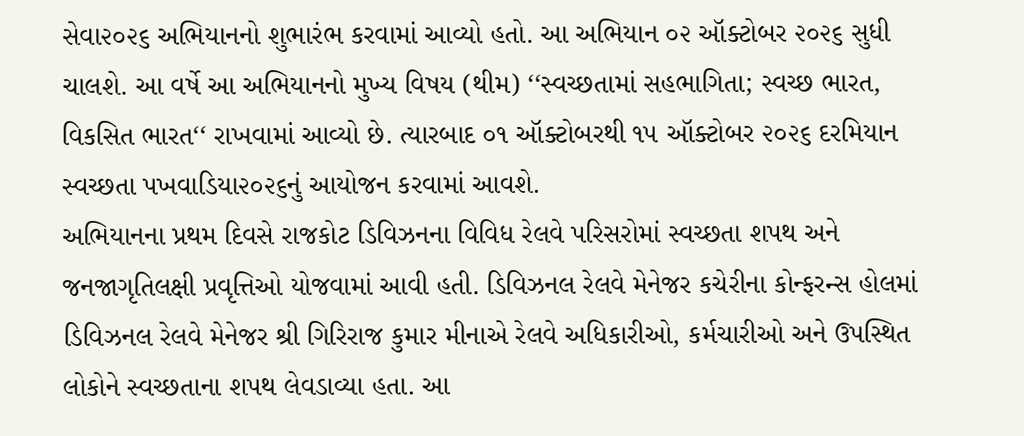સેવા૨૦૨૬ અભિયાનનો શુભારંભ કરવામાં આવ્યો હતો. આ અભિયાન ૦૨ ઑક્ટોબર ૨૦૨૬ સુધી ચાલશે. આ વર્ષે આ અભિયાનનો મુખ્ય વિષય (થીમ) ‘‘સ્વચ્છતામાં સહભાગિતા; સ્વચ્છ ભારત, વિકસિત ભારત‘‘ રાખવામાં આવ્યો છે. ત્યારબાદ ૦૧ ઑક્ટોબરથી ૧૫ ઑક્ટોબર ૨૦૨૬ દરમિયાન સ્વચ્છતા પખવાડિયા૨૦૨૬નું આયોજન કરવામાં આવશે.
અભિયાનના પ્રથમ દિવસે રાજકોટ ડિવિઝનના વિવિધ રેલવે પરિસરોમાં સ્વચ્છતા શપથ અને જનજાગૃતિલક્ષી પ્રવૃત્તિઓ યોજવામાં આવી હતી. ડિવિઝનલ રેલવે મેનેજર કચેરીના કોન્ફરન્સ હોલમાં ડિવિઝનલ રેલવે મેનેજર શ્રી ગિરિરાજ કુમાર મીનાએ રેલવે અધિકારીઓ, કર્મચારીઓ અને ઉપસ્થિત લોકોને સ્વચ્છતાના શપથ લેવડાવ્યા હતા. આ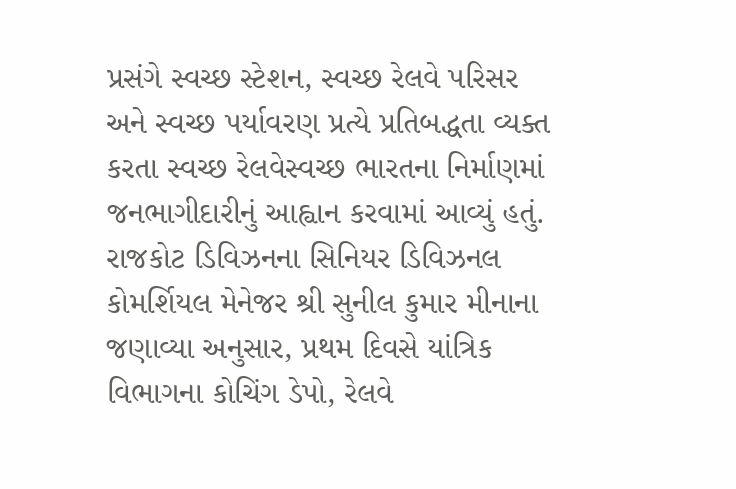પ્રસંગે સ્વચ્છ સ્ટેશન, સ્વચ્છ રેલવે પરિસર અને સ્વચ્છ પર્યાવરણ પ્રત્યે પ્રતિબદ્ધતા વ્યક્ત કરતા સ્વચ્છ રેલવેસ્વચ્છ ભારતના નિર્માણમાં જનભાગીદારીનું આહ્વાન કરવામાં આવ્યું હતું.
રાજકોટ ડિવિઝનના સિનિયર ડિવિઝનલ કોમર્શિયલ મેનેજર શ્રી સુનીલ કુમાર મીનાના જણાવ્યા અનુસાર, પ્રથમ દિવસે યાંત્રિક વિભાગના કોચિંગ ડેપો, રેલવે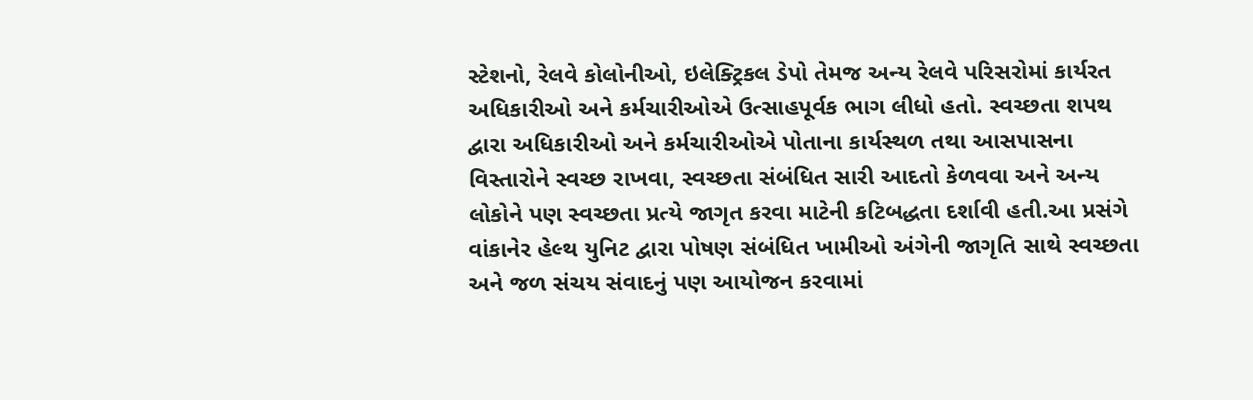સ્ટેશનો, રેલવે કોલોનીઓ, ઇલેક્ટ્રિકલ ડેપો તેમજ અન્ય રેલવે પરિસરોમાં કાર્યરત અધિકારીઓ અને કર્મચારીઓએ ઉત્સાહપૂર્વક ભાગ લીધો હતો. સ્વચ્છતા શપથ દ્વારા અધિકારીઓ અને કર્મચારીઓએ પોતાના કાર્યસ્થળ તથા આસપાસના વિસ્તારોને સ્વચ્છ રાખવા, સ્વચ્છતા સંબંધિત સારી આદતો કેળવવા અને અન્ય લોકોને પણ સ્વચ્છતા પ્રત્યે જાગૃત કરવા માટેની કટિબદ્ધતા દર્શાવી હતી.આ પ્રસંગે વાંકાનેર હેલ્થ યુનિટ દ્વારા પોષણ સંબંધિત ખામીઓ અંગેની જાગૃતિ સાથે સ્વચ્છતા અને જળ સંચય સંવાદનું પણ આયોજન કરવામાં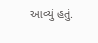આવ્યું હતું.